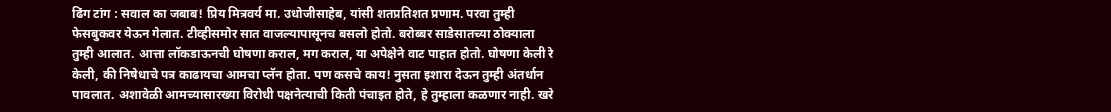ढिंग टांग : सवाल का जबाब! प्रिय मित्रवर्य मा. उधोजीसाहेब, यांसी शतप्रतिशत प्रणाम. परवा तुम्ही फेसबुकवर येऊन गेलात. टीव्हीसमोर सात वाजल्यापासूनच बसलो होतो. बरोब्बर साडेसातच्या ठोक्याला तुम्ही आलात. आत्ता लॉकडाऊनची घोषणा कराल, मग कराल, या अपेक्षेने वाट पाहात होतो. घोषणा केली रे केली, की निषेधाचे पत्र काढायचा आमचा प्लॅन होता. पण कसचे काय! नुसता इशारा देऊन तुम्ही अंतर्धान पावलात. अशावेळी आमच्यासारख्या विरोधी पक्षनेत्याची किती पंचाइत होते, हे तुम्हाला कळणार नाही. खरे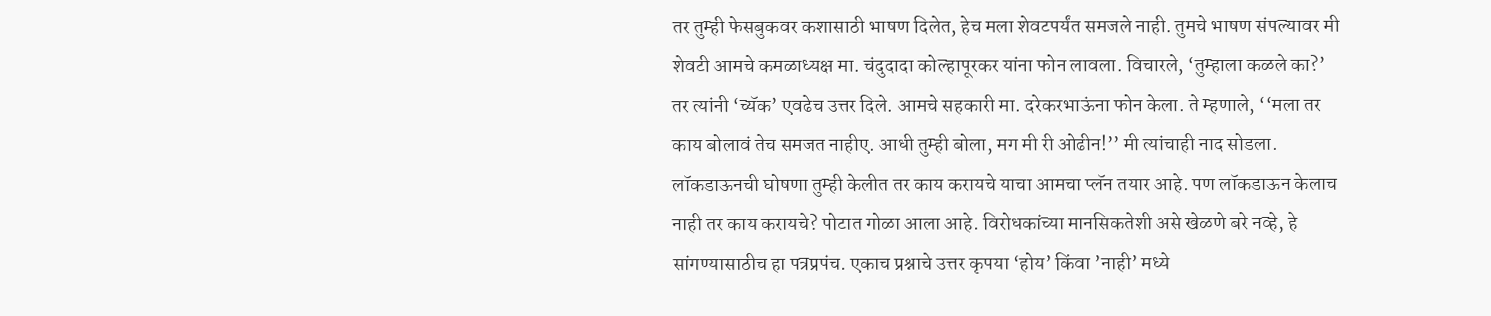तर तुम्ही फेसबुकवर कशासाठी भाषण दिलेत, हेच मला शेवटपर्यंत समजले नाही. तुमचे भाषण संपल्यावर मी शेवटी आमचे कमळाध्यक्ष मा. चंदुदादा कोल्हापूरकर यांना फोन लावला. विचारले, ‘तुम्हाला कळले का?’ तर त्यांनी ‘च्यॅक’ एवढेच उत्तर दिले. आमचे सहकारी मा. दरेकरभाऊंना फोन केला. ते म्हणाले, ‘‘मला तर काय बोलावं तेच समजत नाहीए. आधी तुम्ही बोला, मग मी री ओढीन!’’ मी त्यांचाही नाद सोडला. लॉकडाऊनची घोषणा तुम्ही केलीत तर काय करायचे याचा आमचा प्लॅन तयार आहे. पण लॉकडाऊन केलाच नाही तर काय करायचे? पोटात गोळा आला आहे. विरोधकांच्या मानसिकतेशी असे खेळणे बरे नव्हे, हे सांगण्यासाठीच हा पत्रप्रपंच. एकाच प्रश्नाचे उत्तर कृपया ‘होय’ किंवा ’नाही’ मध्ये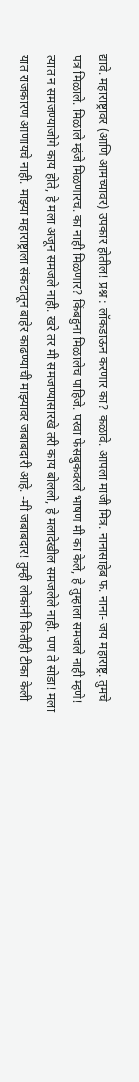द्यावे. महाराष्ट्रावर (आणि आमच्यावर) उपकार होतील! प्रश्न : लॉकडाऊन करणार का? कळावे. आपला माजी मित्र. नानासाहेब फ. नाना- जय महाराष्ट्र. तुमचे पत्र मिळाले. मिळाले म्हंजे मिळणारच. का नाही मिळणार? किंबहुना मिळालेच पाहिजे. परवा फेसबुकवरले भाषण मी का केले, हे तुम्हाला समजले नाही म्हणे! त्यात न समजण्याजोगे काय होते, हे मला अजून समजले नाही. खरे तर मी समजण्यासारखे तरी काय बोललो, हे मलादेखील समजलेले नाही. पण ते सोडा! मला यात राजकारण आणायचे नाही. माझ्या महाराष्ट्राला संकटातून बाहेर काढण्याची माझ्यावर जबाबदारी आहे. -मी जबाबदार! तुम्ही लोकांनी कितीही टीका केली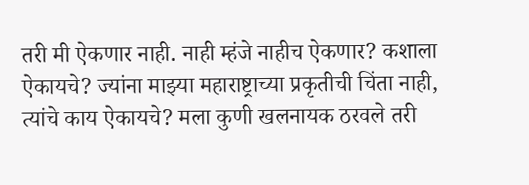तरी मी ऐकणार नाही. नाही म्हंजे नाहीच ऐकणार? कशाला ऐकायचे? ज्यांना माझ्या महाराष्ट्राच्या प्रकृतीची चिंता नाही, त्यांचे काय ऐकायचे? मला कुणी खलनायक ठरवले तरी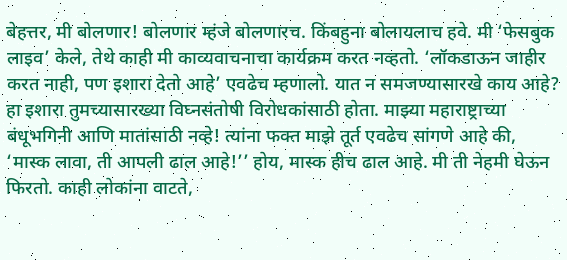बेहत्तर, मी बोलणार! बोलणार म्हंजे बोलणारच. किंबहुना बोलायलाच हवे. मी ‘फेसबुक लाइव’ केले, तेथे काही मी काव्यवाचनाचा कार्यक्रम करत नव्हतो. ‘लॉकडाऊन जाहीर करत नाही, पण इशारा देतो आहे’ एवढेच म्हणालो. यात न समजण्यासारखे काय आहे? हा इशारा तुमच्यासारख्या विघ्नसंतोषी विरोधकांसाठी होता. माझ्या महाराष्ट्राच्या बंधूभगिनी आणि मातांसाठी नव्हे! त्यांना फक्त माझे तूर्त एवढेच सांगणे आहे की, ‘मास्क लावा, ती आपली ढाल आहे!’’ होय, मास्क हीच ढाल आहे. मी ती नेहमी घेऊन फिरतो. काही लोकांना वाटते,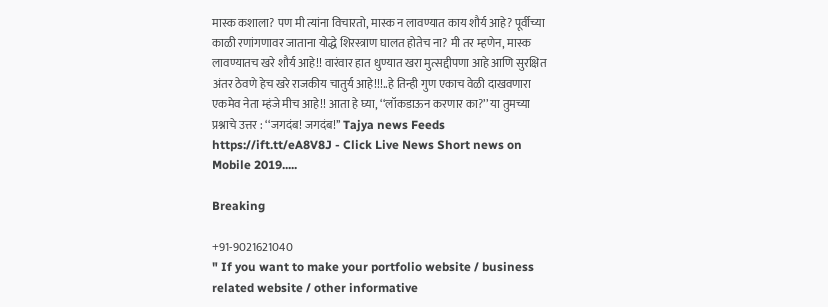मास्क कशाला? पण मी त्यांना विचारतो, मास्क न लावण्यात काय शौर्य आहे? पूर्वीच्या काळी रणांगणावर जाताना योद्धे शिरस्त्राण घालत होतेच ना? मी तर म्हणेन, मास्क लावण्यातच खरे शौर्य आहे!! वारंवार हात धुण्यात खरा मुत्सद्दीपणा आहे आणि सुरक्षित अंतर ठेवणे हेच खरे राजकीय चातुर्य आहे!!!..हे तिन्ही गुण एकाच वेळी दाखवणारा एकमेव नेता म्हंजे मीच आहे!! आता हे घ्या, ‘‘लॉकडाऊन करणार का?’’ या तुमच्या प्रश्नाचे उत्तर : ‘‘जगदंब! जगदंब!’’ Tajya news Feeds https://ift.tt/eA8V8J - Click Live News Short news on Mobile 2019.....

Breaking

+91-9021621040
" If you want to make your portfolio website / business related website / other informative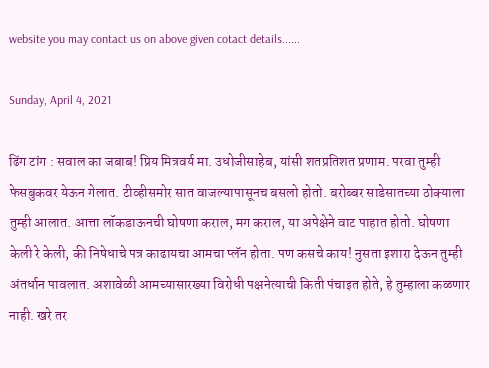website you may contact us on above given cotact details......

Sunday, April 4, 2021

ढिंग टांग : सवाल का जबाब! प्रिय मित्रवर्य मा. उधोजीसाहेब, यांसी शतप्रतिशत प्रणाम. परवा तुम्ही फेसबुकवर येऊन गेलात. टीव्हीसमोर सात वाजल्यापासूनच बसलो होतो. बरोब्बर साडेसातच्या ठोक्याला तुम्ही आलात. आत्ता लॉकडाऊनची घोषणा कराल, मग कराल, या अपेक्षेने वाट पाहात होतो. घोषणा केली रे केली, की निषेधाचे पत्र काढायचा आमचा प्लॅन होता. पण कसचे काय! नुसता इशारा देऊन तुम्ही अंतर्धान पावलात. अशावेळी आमच्यासारख्या विरोधी पक्षनेत्याची किती पंचाइत होते, हे तुम्हाला कळणार नाही. खरे तर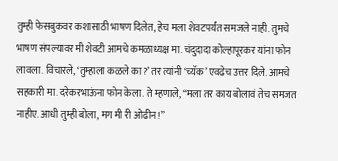तुम्ही फेसबुकवर कशासाठी भाषण दिलेत, हेच मला शेवटपर्यंत समजले नाही. तुमचे भाषण संपल्यावर मी शेवटी आमचे कमळाध्यक्ष मा. चंदुदादा कोल्हापूरकर यांना फोन लावला. विचारले, ‘तुम्हाला कळले का?’ तर त्यांनी ‘च्यॅक’ एवढेच उत्तर दिले. आमचे सहकारी मा. दरेकरभाऊंना फोन केला. ते म्हणाले, ‘‘मला तर काय बोलावं तेच समजत नाहीए. आधी तुम्ही बोला, मग मी री ओढीन!’’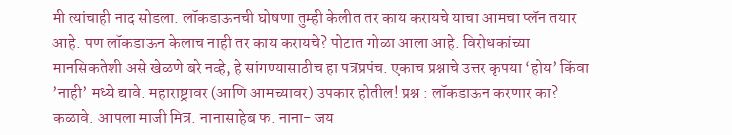मी त्यांचाही नाद सोडला. लॉकडाऊनची घोषणा तुम्ही केलीत तर काय करायचे याचा आमचा प्लॅन तयार आहे. पण लॉकडाऊन केलाच नाही तर काय करायचे? पोटात गोळा आला आहे. विरोधकांच्या मानसिकतेशी असे खेळणे बरे नव्हे, हे सांगण्यासाठीच हा पत्रप्रपंच. एकाच प्रश्नाचे उत्तर कृपया ‘होय’ किंवा ’नाही’ मध्ये द्यावे. महाराष्ट्रावर (आणि आमच्यावर) उपकार होतील! प्रश्न : लॉकडाऊन करणार का? कळावे. आपला माजी मित्र. नानासाहेब फ. नाना- जय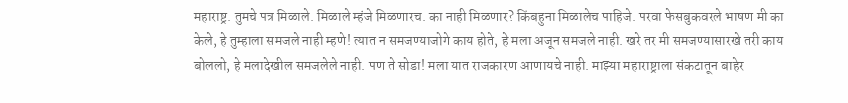महाराष्ट्र. तुमचे पत्र मिळाले. मिळाले म्हंजे मिळणारच. का नाही मिळणार? किंबहुना मिळालेच पाहिजे. परवा फेसबुकवरले भाषण मी का केले, हे तुम्हाला समजले नाही म्हणे! त्यात न समजण्याजोगे काय होते, हे मला अजून समजले नाही. खरे तर मी समजण्यासारखे तरी काय बोललो, हे मलादेखील समजलेले नाही. पण ते सोडा! मला यात राजकारण आणायचे नाही. माझ्या महाराष्ट्राला संकटातून बाहेर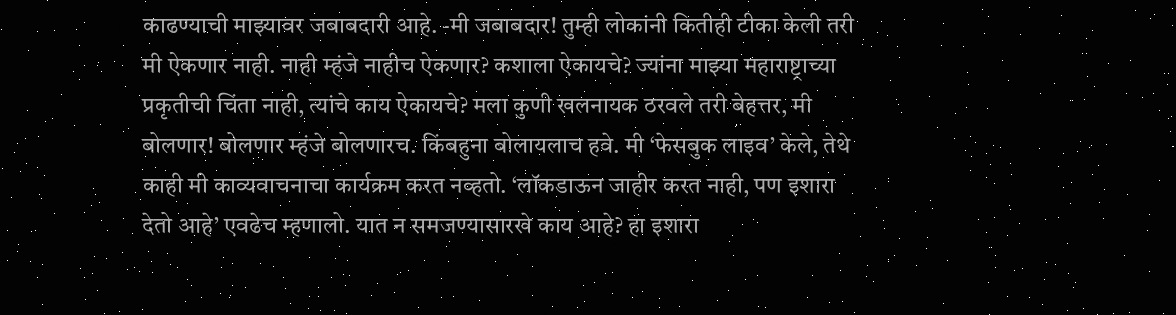काढण्याची माझ्यावर जबाबदारी आहे. -मी जबाबदार! तुम्ही लोकांनी कितीही टीका केली तरी मी ऐकणार नाही. नाही म्हंजे नाहीच ऐकणार? कशाला ऐकायचे? ज्यांना माझ्या महाराष्ट्राच्या प्रकृतीची चिंता नाही, त्यांचे काय ऐकायचे? मला कुणी खलनायक ठरवले तरी बेहत्तर, मी बोलणार! बोलणार म्हंजे बोलणारच. किंबहुना बोलायलाच हवे. मी ‘फेसबुक लाइव’ केले, तेथे काही मी काव्यवाचनाचा कार्यक्रम करत नव्हतो. ‘लॉकडाऊन जाहीर करत नाही, पण इशारा देतो आहे’ एवढेच म्हणालो. यात न समजण्यासारखे काय आहे? हा इशारा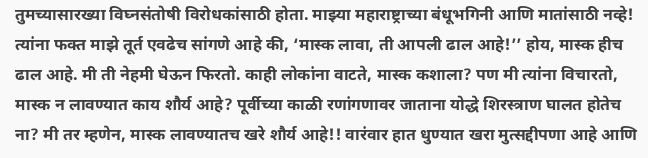तुमच्यासारख्या विघ्नसंतोषी विरोधकांसाठी होता. माझ्या महाराष्ट्राच्या बंधूभगिनी आणि मातांसाठी नव्हे! त्यांना फक्त माझे तूर्त एवढेच सांगणे आहे की, ‘मास्क लावा, ती आपली ढाल आहे!’’ होय, मास्क हीच ढाल आहे. मी ती नेहमी घेऊन फिरतो. काही लोकांना वाटते, मास्क कशाला? पण मी त्यांना विचारतो, मास्क न लावण्यात काय शौर्य आहे? पूर्वीच्या काळी रणांगणावर जाताना योद्धे शिरस्त्राण घालत होतेच ना? मी तर म्हणेन, मास्क लावण्यातच खरे शौर्य आहे!! वारंवार हात धुण्यात खरा मुत्सद्दीपणा आहे आणि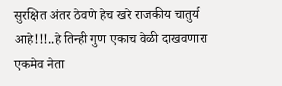सुरक्षित अंतर ठेवणे हेच खरे राजकीय चातुर्य आहे!!!..हे तिन्ही गुण एकाच वेळी दाखवणारा एकमेव नेता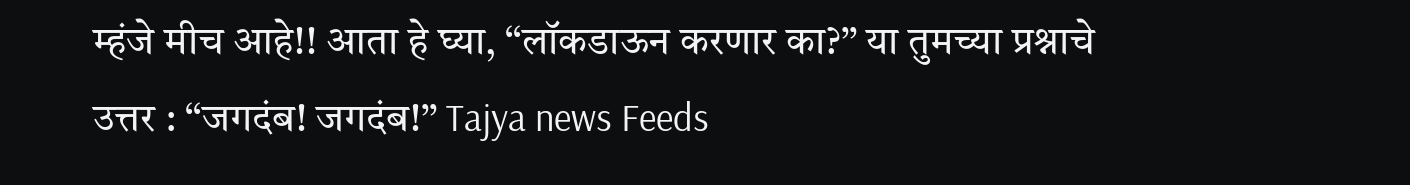म्हंजे मीच आहे!! आता हे घ्या, ‘‘लॉकडाऊन करणार का?’’ या तुमच्या प्रश्नाचे उत्तर : ‘‘जगदंब! जगदंब!’’ Tajya news Feeds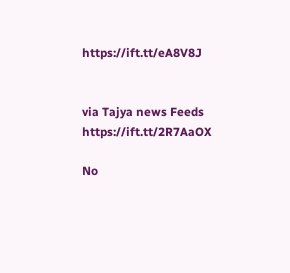https://ift.tt/eA8V8J


via Tajya news Feeds https://ift.tt/2R7AaOX

No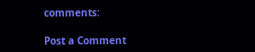comments:

Post a Comment